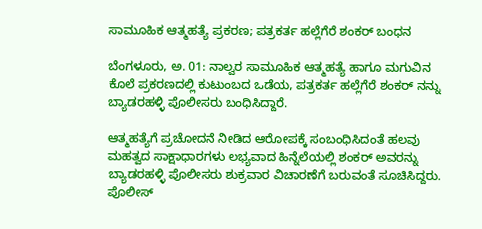ಸಾಮೂಹಿಕ ಆತ್ಮಹತ್ಯೆ ಪ್ರಕರಣ; ಪತ್ರಕರ್ತ ಹಲ್ಲೆಗೆರೆ ಶಂಕರ್ ಬಂಧನ

ಬೆಂಗಳೂರು, ಅ. 01: ನಾಲ್ವರ ಸಾಮೂಹಿಕ ಆತ್ಮಹತ್ಯೆ ಹಾಗೂ ಮಗುವಿನ ಕೊಲೆ ಪ್ರಕರಣದಲ್ಲಿ ಕುಟುಂಬದ ಒಡೆಯ, ಪತ್ರಕರ್ತ ಹಲ್ಲೆಗೆರೆ ಶಂಕರ್ ನನ್ನು ಬ್ಯಾಡರಹಳ್ಳಿ ಪೊಲೀಸರು ಬಂಧಿಸಿದ್ದಾರೆ.

ಆತ್ಮಹತ್ಯೆಗೆ ಪ್ರಚೋದನೆ ನೀಡಿದ ಆರೋಪಕ್ಕೆ ಸಂಬಂಧಿಸಿದಂತೆ ಹಲವು ಮಹತ್ವದ ಸಾಕ್ಷಾಧಾರಗಳು ಲಭ್ಯವಾದ ಹಿನ್ನೆಲೆಯಲ್ಲಿ ಶಂಕರ್ ಅವರನ್ನು ಬ್ಯಾಡರಹಳ್ಳಿ ಪೊಲೀಸರು ಶುಕ್ರವಾರ ವಿಚಾರಣೆಗೆ ಬರುವಂತೆ ಸೂಚಿಸಿದ್ದರು. ಪೊಲೀಸ್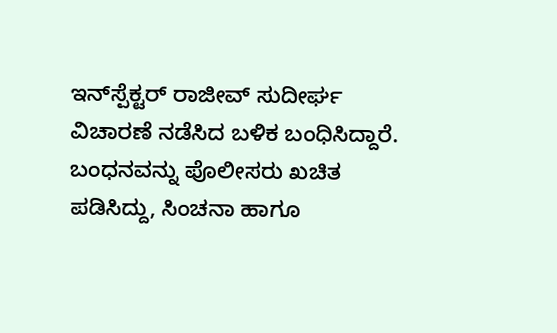ಇನ್‌ಸ್ಪೆಕ್ಟರ್ ರಾಜೀವ್ ಸುದೀರ್ಘ ವಿಚಾರಣೆ ನಡೆಸಿದ ಬಳಿಕ ಬಂಧಿಸಿದ್ದಾರೆ. ಬಂಧನವನ್ನು ಪೊಲೀಸರು ಖಚಿತ ಪಡಿಸಿದ್ದು, ಸಿಂಚನಾ ಹಾಗೂ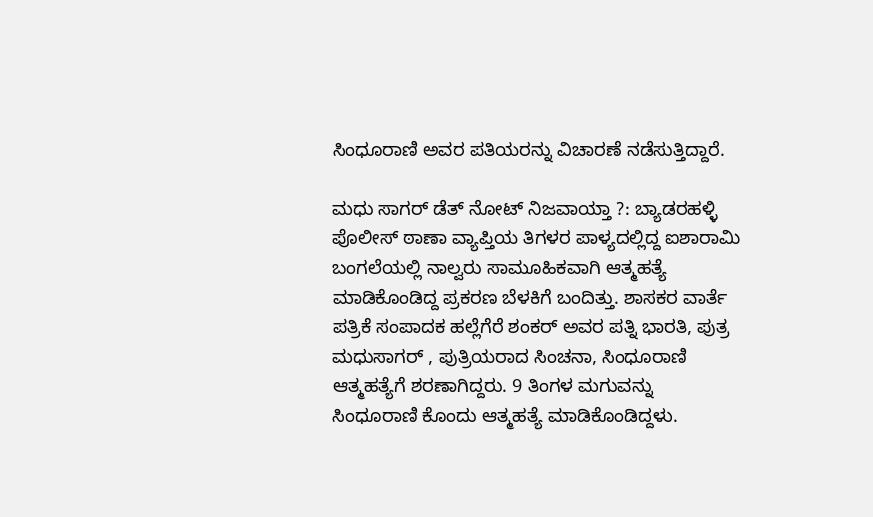ಸಿಂಧೂರಾಣಿ ಅವರ ಪತಿಯರನ್ನು ವಿಚಾರಣೆ ನಡೆಸುತ್ತಿದ್ದಾರೆ.

ಮಧು ಸಾಗರ್ ಡೆತ್ ನೋಟ್ ನಿಜವಾಯ್ತಾ ?: ಬ್ಯಾಡರಹಳ್ಳಿ ಪೊಲೀಸ್ ಠಾಣಾ ವ್ಯಾಪ್ತಿಯ ತಿಗಳರ ಪಾಳ್ಯದಲ್ಲಿದ್ದ ಐಶಾರಾಮಿ ಬಂಗಲೆಯಲ್ಲಿ ನಾಲ್ವರು ಸಾಮೂಹಿಕವಾಗಿ ಆತ್ಮಹತ್ಯೆ ಮಾಡಿಕೊಂಡಿದ್ದ ಪ್ರಕರಣ ಬೆಳಕಿಗೆ ಬಂದಿತ್ತು. ಶಾಸಕರ ವಾರ್ತೆ ಪತ್ರಿಕೆ ಸಂಪಾದಕ ಹಲ್ಲೆಗೆರೆ ಶಂಕರ್ ಅವರ ಪತ್ನಿ ಭಾರತಿ, ಪುತ್ರ ಮಧುಸಾಗರ್ , ಪುತ್ರಿಯರಾದ ಸಿಂಚನಾ, ಸಿಂಧೂರಾಣಿ ಆತ್ಮಹತ್ಯೆಗೆ ಶರಣಾಗಿದ್ದರು. 9 ತಿಂಗಳ ಮಗುವನ್ನು ಸಿಂಧೂರಾಣಿ ಕೊಂದು ಆತ್ಮಹತ್ಯೆ ಮಾಡಿಕೊಂಡಿದ್ದಳು.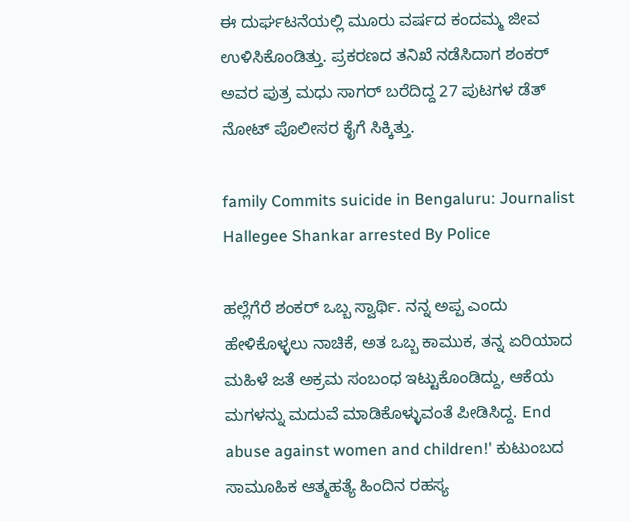ಈ ದುರ್ಘಟನೆಯಲ್ಲಿ ಮೂರು ವರ್ಷದ ಕಂದಮ್ಮ ಜೀವ ಉಳಿಸಿಕೊಂಡಿತ್ತು. ಪ್ರಕರಣದ ತನಿಖೆ ನಡೆಸಿದಾಗ ಶಂಕರ್ ಅವರ ಪುತ್ರ ಮಧು ಸಾಗರ್ ಬರೆದಿದ್ದ 27 ಪುಟಗಳ ಡೆತ್ ನೋಟ್ ಪೊಲೀಸರ ಕೈಗೆ ಸಿಕ್ಕಿತ್ತು.

family Commits suicide in Bengaluru: Journalist Hallegee Shankar arrested By Police

ಹಲ್ಲೆಗೆರೆ ಶಂಕರ್ ಒಬ್ಬ ಸ್ವಾರ್ಥಿ. ನನ್ನ ಅಪ್ಪ ಎಂದು ಹೇಳಿಕೊಳ್ಳಲು ನಾಚಿಕೆ, ಅತ ಒಬ್ಬ ಕಾಮುಕ, ತನ್ನ ಏರಿಯಾದ ಮಹಿಳೆ ಜತೆ ಅಕ್ರಮ ಸಂಬಂಧ ಇಟ್ಟುಕೊಂಡಿದ್ದು, ಆಕೆಯ ಮಗಳನ್ನು ಮದುವೆ ಮಾಡಿಕೊಳ್ಳುವಂತೆ ಪೀಡಿಸಿದ್ದ. End abuse against women and children!' ಕುಟುಂಬದ ಸಾಮೂಹಿಕ ಆತ್ಮಹತ್ಯೆ ಹಿಂದಿನ ರಹಸ್ಯ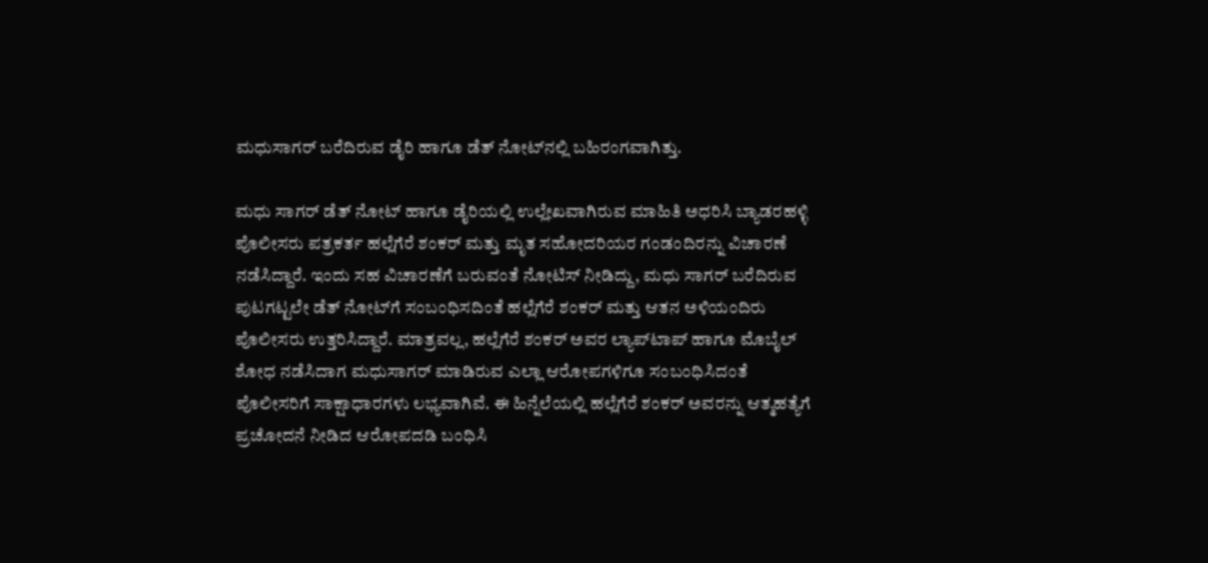ಮಧುಸಾಗರ್ ಬರೆದಿರುವ ಡೈರಿ ಹಾಗೂ ಡೆತ್ ನೋಟ್‌ನಲ್ಲಿ ಬಹಿರಂಗವಾಗಿತ್ತು.

ಮಧು ಸಾಗರ್ ಡೆತ್ ನೋಟ್ ಹಾಗೂ ಡೈರಿಯಲ್ಲಿ ಉಲ್ಲೇಖವಾಗಿರುವ ಮಾಹಿತಿ ಅಧರಿಸಿ ಬ್ಯಾಡರಹಳ್ಳಿ ಪೊಲೀಸರು ಪತ್ರಕರ್ತ ಹಲ್ಲೆಗೆರೆ ಶಂಕರ್ ಮತ್ತು ಮೃತ ಸಹೋದರಿಯರ ಗಂಡಂದಿರನ್ನು ವಿಚಾರಣೆ ನಡೆಸಿದ್ದಾರೆ. ಇಂದು ಸಹ ವಿಚಾರಣೆಗೆ ಬರುವಂತೆ ನೋಟಿಸ್ ನೀಡಿದ್ದು, ಮಧು ಸಾಗರ್ ಬರೆದಿರುವ ಪುಟಗಟ್ಟಲೇ ಡೆತ್ ನೋಟ್‌ಗೆ ಸಂಬಂಧಿಸದಿಂತೆ ಹಲ್ಲೆಗೆರೆ ಶಂಕರ್ ಮತ್ತು ಆತನ ಅಳಿಯಂದಿರು ಪೊಲೀಸರು ಉತ್ತರಿಸಿದ್ದಾರೆ. ಮಾತ್ರವಲ್ಲ, ಹಲ್ಲೆಗೆರೆ ಶಂಕರ್ ಅವರ ಲ್ಯಾಪ್‌ಟಾಪ್ ಹಾಗೂ ಮೊಬೈಲ್ ಶೋಧ ನಡೆಸಿದಾಗ ಮಧುಸಾಗರ್ ಮಾಡಿರುವ ಎಲ್ಲಾ ಆರೋಪಗಳಿಗೂ ಸಂಬಂಧಿಸಿದಂತೆ ಪೊಲೀಸರಿಗೆ ಸಾಕ್ಷಾಧಾರಗಳು ಲಭ್ಯವಾಗಿವೆ. ಈ ಹಿನ್ನೆಲೆಯಲ್ಲಿ ಹಲ್ಲೆಗೆರೆ ಶಂಕರ್ ಅವರನ್ನು ಆತ್ಮಹತ್ಯೆಗೆ ಪ್ರಚೋದನೆ ನೀಡಿದ ಆರೋಪದಡಿ ಬಂಧಿಸಿ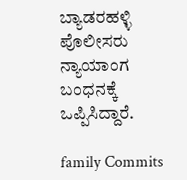ಬ್ಯಾಡರಹಳ್ಳಿ ಪೊಲೀಸರು ನ್ಯಾಯಾಂಗ ಬಂಧನಕ್ಕೆ ಒಪ್ಪಿಸಿದ್ದಾರೆ.

family Commits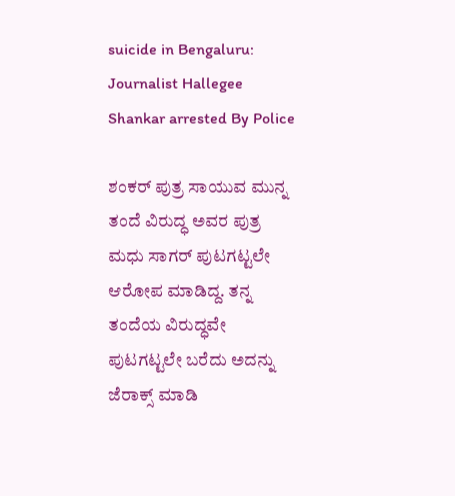suicide in Bengaluru: Journalist Hallegee Shankar arrested By Police

ಶಂಕರ್ ಪುತ್ರ ಸಾಯುವ ಮುನ್ನ ತಂದೆ ವಿರುದ್ಧ ಅವರ ಪುತ್ರ ಮಧು ಸಾಗರ್ ಪುಟಗಟ್ಟಲೇ ಆರೋಪ ಮಾಡಿದ್ದ. ತನ್ನ ತಂದೆಯ ವಿರುದ್ಧವೇ ಪುಟಗಟ್ಟಲೇ ಬರೆದು ಅದನ್ನು ಜೆರಾಕ್ಸ್ ಮಾಡಿ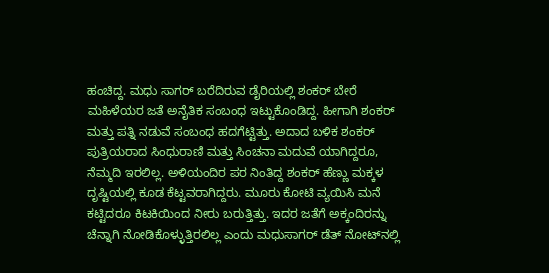ಹಂಚಿದ್ದ. ಮಧು ಸಾಗರ್ ಬರೆದಿರುವ ಡೈರಿಯಲ್ಲಿ ಶಂಕರ್ ಬೇರೆ ಮಹಿಳೆಯರ ಜತೆ ಅನೈತಿಕ ಸಂಬಂಧ ಇಟ್ಟುಕೊಂಡಿದ್ದ. ಹೀಗಾಗಿ ಶಂಕರ್ ಮತ್ತು ಪತ್ನಿ ನಡುವೆ ಸಂಬಂಧ ಹದಗೆಟ್ಟಿತ್ತು. ಅದಾದ ಬಳಿಕ ಶಂಕರ್ ಪುತ್ರಿಯರಾದ ಸಿಂಧುರಾಣಿ ಮತ್ತು ಸಿಂಚನಾ ಮದುವೆ ಯಾಗಿದ್ದರೂ, ನೆಮ್ಮದಿ ಇರಲಿಲ್ಲ. ಅಳಿಯಂದಿರ ಪರ ನಿಂತಿದ್ದ ಶಂಕರ್ ಹೆಣ್ಣು ಮಕ್ಕಳ ದೃಷ್ಟಿಯಲ್ಲಿ ಕೂಡ ಕೆಟ್ಟವರಾಗಿದ್ದರು. ಮೂರು ಕೋಟಿ ವ್ಯಯಿಸಿ ಮನೆ ಕಟ್ಟಿದರೂ ಕಿಟಕಿಯಿಂದ ನೀರು ಬರುತ್ತಿತ್ತು. ಇದರ ಜತೆಗೆ ಅಕ್ಕಂದಿರನ್ನು ಚೆನ್ನಾಗಿ ನೋಡಿಕೊಳ್ಳುತ್ತಿರಲಿಲ್ಲ ಎಂದು ಮಧುಸಾಗರ್ ಡೆತ್ ನೋಟ್‌ನಲ್ಲಿ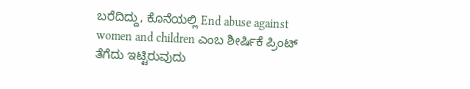ಬರೆದಿದ್ದು, ಕೊನೆಯಲ್ಲಿ End abuse against women and children ಎಂಬ ಶೀರ್ಷಿಕೆ ಪ್ರಿಂಟ್ ತೆಗೆದು ಇಟ್ಟಿರುವುದು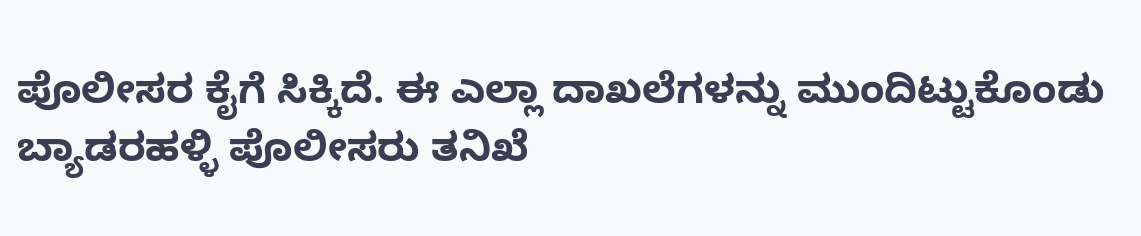ಪೊಲೀಸರ ಕೈಗೆ ಸಿಕ್ಕಿದೆ. ಈ ಎಲ್ಲಾ ದಾಖಲೆಗಳನ್ನು ಮುಂದಿಟ್ಟುಕೊಂಡು ಬ್ಯಾಡರಹಳ್ಳಿ ಪೊಲೀಸರು ತನಿಖೆ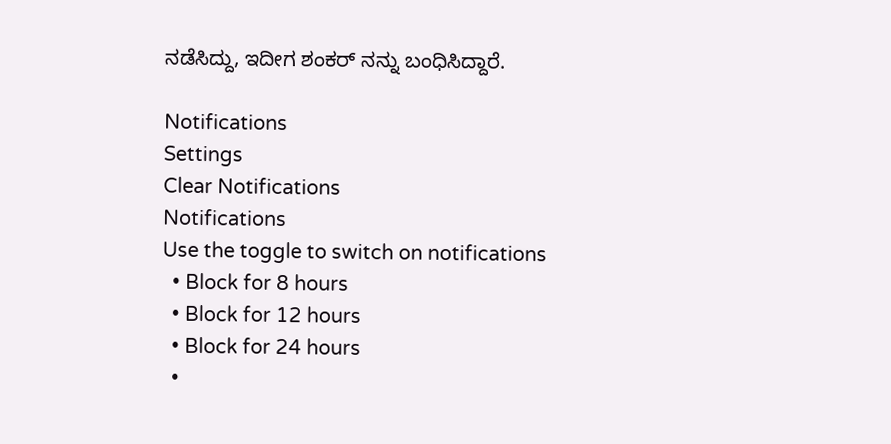ನಡೆಸಿದ್ದು, ಇದೀಗ ಶಂಕರ್ ನನ್ನು ಬಂಧಿಸಿದ್ದಾರೆ.

Notifications
Settings
Clear Notifications
Notifications
Use the toggle to switch on notifications
  • Block for 8 hours
  • Block for 12 hours
  • Block for 24 hours
  •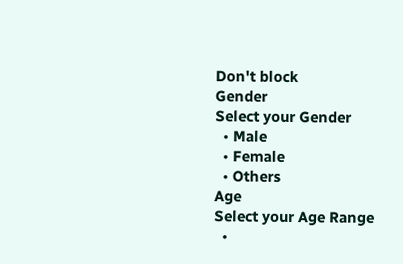Don't block
Gender
Select your Gender
  • Male
  • Female
  • Others
Age
Select your Age Range
  •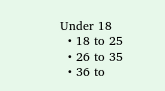Under 18
  • 18 to 25
  • 26 to 35
  • 36 to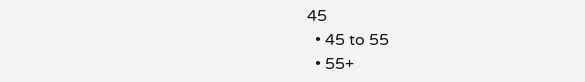45
  • 45 to 55
  • 55+